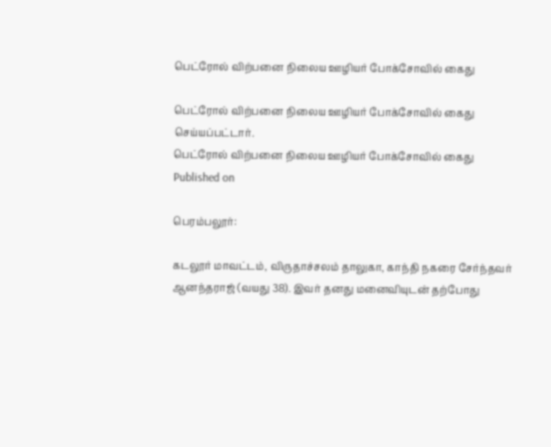பெட்ரோல் விற்பனை நிலைய ஊழியர் போக்சோவில் கைது

பெட்ரோல் விற்பனை நிலைய ஊழியர் போக்சோவில் கைது செய்யப்பட்டார்.
பெட்ரோல் விற்பனை நிலைய ஊழியர் போக்சோவில் கைது
Published on

பெரம்பலூர்:

கடலூர் மாவட்டம், விருதாச்சலம் தாலுகா, காந்தி நகரை சேர்ந்தவர் ஆனந்தராஜ் (வயது 38). இவர் தனது மனைவியுடன் தற்போது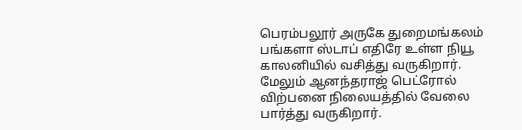பெரம்பலூர் அருகே துறைமங்கலம் பங்களா ஸ்டாப் எதிரே உள்ள நியூ காலனியில் வசித்து வருகிறார். மேலும் ஆனந்தராஜ் பெட்ரோல் விற்பனை நிலையத்தில் வேலை பார்த்து வருகிறார்.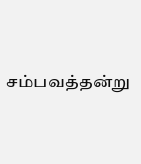சம்பவத்தன்று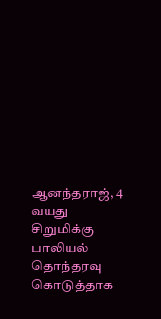ஆனந்தராஜ், 4 வயது சிறுமிக்கு பாலியல் தொந்தரவு கொடுத்தாக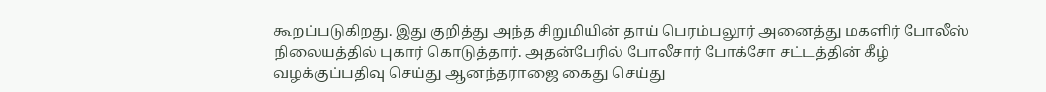கூறப்படுகிறது. இது குறித்து அந்த சிறுமியின் தாய் பெரம்பலூர் அனைத்து மகளிர் போலீஸ் நிலையத்தில் புகார் கொடுத்தார். அதன்பேரில் போலீசார் போக்சோ சட்டத்தின் கீழ் வழக்குப்பதிவு செய்து ஆனந்தராஜை கைது செய்து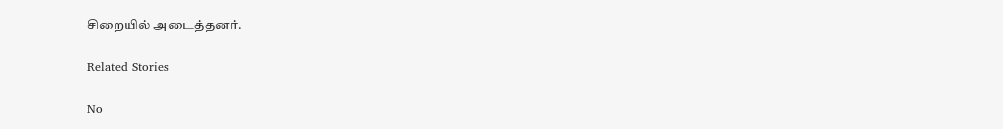சிறையில் அடைத்தனர்.

Related Stories

No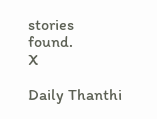stories found.
X

Daily Thanthi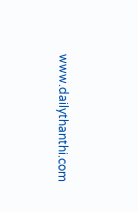www.dailythanthi.com